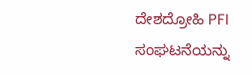ದೇಶದ್ರೋಹಿ PFI ಸಂಘಟನೆಯನ್ನು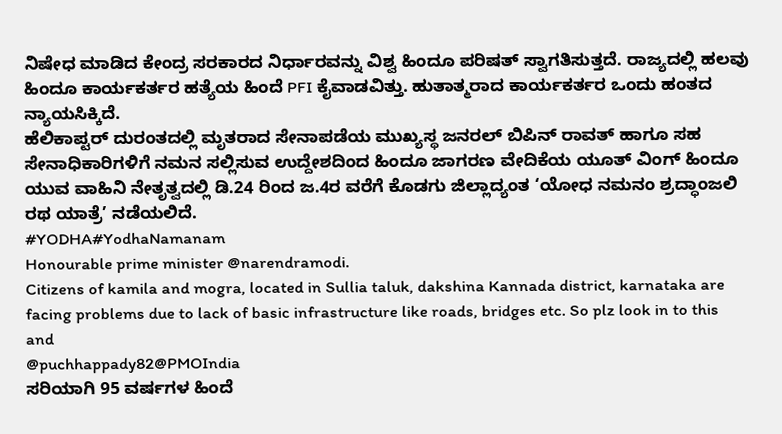ನಿಷೇಧ ಮಾಡಿದ ಕೇಂದ್ರ ಸರಕಾರದ ನಿರ್ಧಾರವನ್ನು ವಿಶ್ವ ಹಿಂದೂ ಪರಿಷತ್ ಸ್ವಾಗತಿಸುತ್ತದೆ. ರಾಜ್ಯದಲ್ಲಿ ಹಲವು ಹಿಂದೂ ಕಾರ್ಯಕರ್ತರ ಹತ್ಯೆಯ ಹಿಂದೆ PFI ಕೈವಾಡವಿತ್ತು. ಹುತಾತ್ಮರಾದ ಕಾರ್ಯಕರ್ತರ ಒಂದು ಹಂತದ ನ್ಯಾಯಸಿಕ್ಕಿದೆ.
ಹೆಲಿಕಾಪ್ಟರ್ ದುರಂತದಲ್ಲಿ ಮೃತರಾದ ಸೇನಾಪಡೆಯ ಮುಖ್ಯಸ್ಥ ಜನರಲ್ ಬಿಪಿನ್ ರಾವತ್ ಹಾಗೂ ಸಹ ಸೇನಾಧಿಕಾರಿಗಳಿಗೆ ನಮನ ಸಲ್ಲಿಸುವ ಉದ್ದೇಶದಿಂದ ಹಿಂದೂ ಜಾಗರಣ ವೇದಿಕೆಯ ಯೂತ್ ವಿಂಗ್ ಹಿಂದೂ ಯುವ ವಾಹಿನಿ ನೇತೃತ್ವದಲ್ಲಿ ಡಿ.24 ರಿಂದ ಜ.4ರ ವರೆಗೆ ಕೊಡಗು ಜಿಲ್ಲಾದ್ಯಂತ ‘ಯೋಧ ನಮನಂ ಶ್ರದ್ಧಾಂಜಲಿ ರಥ ಯಾತ್ರೆ’ ನಡೆಯಲಿದೆ.
#YODHA#YodhaNamanam
Honourable prime minister @narendramodi.
Citizens of kamila and mogra, located in Sullia taluk, dakshina Kannada district, karnataka are facing problems due to lack of basic infrastructure like roads, bridges etc. So plz look in to this and
@puchhappady82@PMOIndia
ಸರಿಯಾಗಿ 95 ವರ್ಷಗಳ ಹಿಂದೆ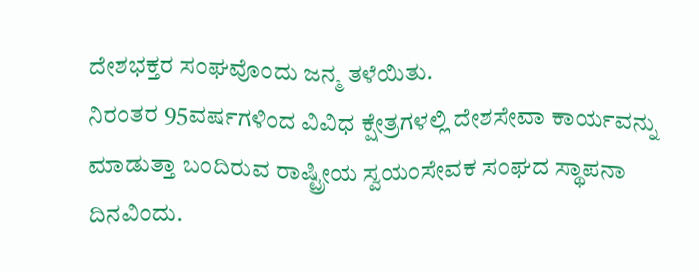ದೇಶಭಕ್ತರ ಸಂಘವೊಂದು ಜನ್ಮ ತಳೆಯಿತು.
ನಿರಂತರ 95ವರ್ಷಗಳಿಂದ ವಿವಿಧ ಕ್ಷೇತ್ರಗಳಲ್ಲಿ ದೇಶಸೇವಾ ಕಾರ್ಯವನ್ನು ಮಾಡುತ್ತಾ ಬಂದಿರುವ ರಾಷ್ಟ್ರೀಯ ಸ್ವಯಂಸೇವಕ ಸಂಘದ ಸ್ಥಾಪನಾ ದಿನವಿಂದು.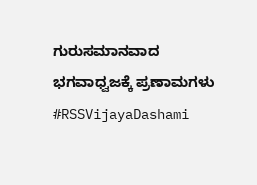ಗುರುಸಮಾನವಾದ ಭಗವಾಧ್ವಜಕ್ಕೆ ಪ್ರಣಾಮಗಳು
#RSSVijayaDashami